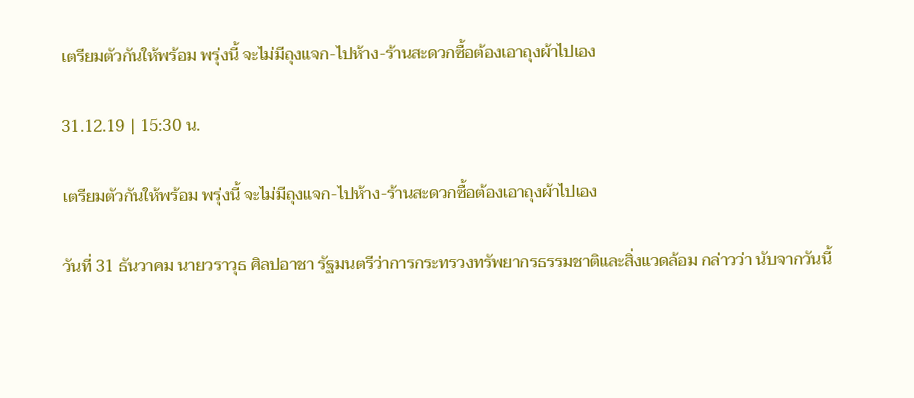เตรียมตัวกันให้พร้อม พรุ่งนี้ จะไม่มีถุงแจก-ไปห้าง-ร้านสะดวกซื้อต้องเอาถุงผ้าไปเอง

31.12.19 | 15:30 น.

เตรียมตัวกันให้พร้อม พรุ่งนี้ จะไม่มีถุงแจก-ไปห้าง-ร้านสะดวกซื้อต้องเอาถุงผ้าไปเอง

วันที่ 31 ธันวาคม นายวราวุธ ศิลปอาชา รัฐมนตรีว่าการกระทรวงทรัพยากรธรรมชาติและสิ่งแวดล้อม กล่าวว่า นับจากวันนี้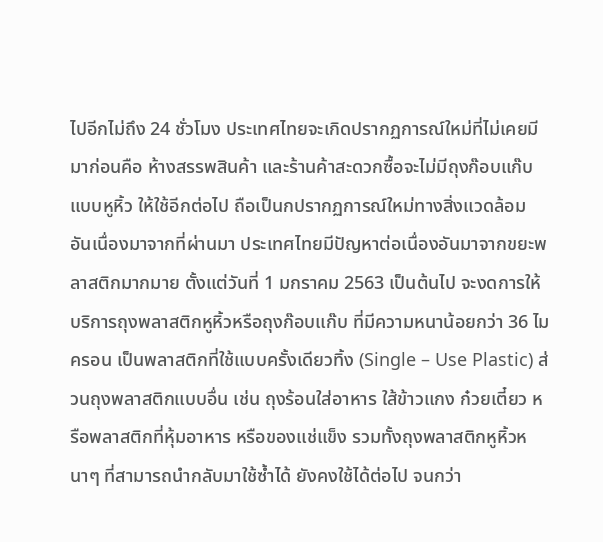ไปอีกไม่ถึง 24 ชั่วโมง ประเทศไทยจะเกิดปรากฏการณ์ใหม่ที่ไม่เคยมีมาก่อนคือ ห้างสรรพสินค้า และร้านค้าสะดวกซื้อจะไม่มีถุงก๊อบแก๊บแบบหูหิ้ว ให้ใช้อีกต่อไป ถือเป็นกปรากฏการณ์ใหม่ทางสิ่งแวดล้อม อันเนื่องมาจากที่ผ่านมา ประเทศไทยมีปัญหาต่อเนื่องอันมาจากขยะพลาสติกมากมาย ตั้งแต่วันที่ 1 มกราคม 2563 เป็นต้นไป จะงดการให้บริการถุงพลาสติกหูหิ้วหรือถุงก๊อบแก๊บ ที่มีความหนาน้อยกว่า 36 ไมครอน เป็นพลาสติกที่ใช้แบบครั้งเดียวทิ้ง (Single – Use Plastic) ส่วนถุงพลาสติกแบบอื่น เช่น ถุงร้อนใส่อาหาร ใส้ข้าวแกง ก๋วยเตี๋ยว หรือพลาสติกที่หุ้มอาหาร หรือของแช่แข็ง รวมทั้งถุงพลาสติกหูหิ้วหนาๆ ที่สามารถนำกลับมาใช้ซ้ำได้ ยังคงใช้ได้ต่อไป จนกว่า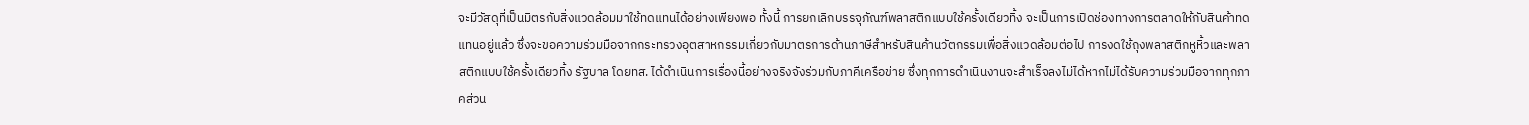จะมีวัสดุที่เป็นมิตรกับสิ่งแวดล้อมมาใช้ทดแทนได้อย่างเพียงพอ ทั้งนี้ การยกเลิกบรรจุภัณฑ์พลาสติกแบบใช้ครั้งเดียวทิ้ง จะเป็นการเปิดช่องทางการตลาดให้กับสินค้าทดแทนอยู่แล้ว ซึ่งจะขอความร่วมมือจากกระทรวงอุตสาหกรรมเกี่ยวกับมาตรการด้านภาษีสำหรับสินค้านวัตกรรมเพื่อสิ่งแวดล้อมต่อไป การงดใช้ถุงพลาสติกหูหิ้วและพลาสติกแบบใช้ครั้งเดียวทิ้ง รัฐบาล โดยทส. ได้ดำเนินการเรื่องนี้อย่างจริงจังร่วมกับภาคีเครือข่าย ซึ่งทุกการดำเนินงานจะสำเร็จลงไม่ได้หากไม่ได้รับความร่วมมือจากทุกภาคส่วน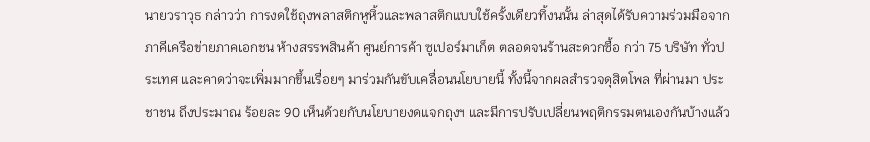นายวราวุธ กล่าวว่า การงดใช้ถุงพลาสติกหูหิ้วและพลาสติกแบบใช้ครั้งเดียวทิ้งนนั้น ล่าสุดได้รับความร่วมมือจากภาคีเครือข่ายภาคเอกชน ห้างสรรพสินค้า ศูนย์การค้า ซูเปอร์มาเก็ต ตลอดจนร้านสะดวกซื้อ กว่า 75 บริษัท ทั่วประเทศ และคาดว่าจะเพิ่มมากขึ้นเรื่อยๆ มาร่วมกันขับเคลื่อนนโยบายนี้ ทั้งนี้จากผลสำรวจดุสิตโพล ที่ผ่านมา ประชาชน ถึงประมาณ ร้อยละ 90 เห็นด้วยกับนโยบายงดแจกถุงฯ และมีการปรับเปลี่ยนพฤติกรรมตนเองกันบ้างแล้ว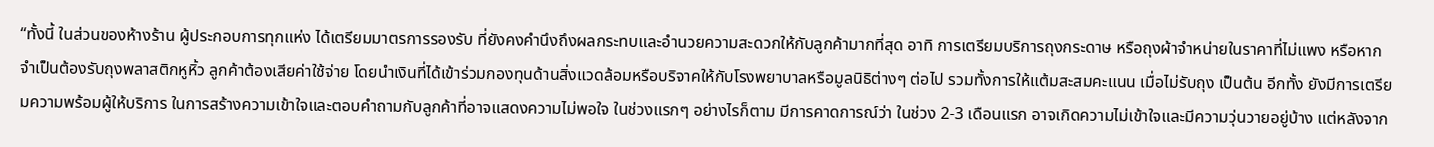“ทั้งนี้ ในส่วนของห้างร้าน ผู้ประกอบการทุกแห่ง ได้เตรียมมาตรการรองรับ ที่ยังคงคำนึงถึงผลกระทบและอำนวยความสะดวกให้กับลูกค้ามากที่สุด อาทิ การเตรียมบริการถุงกระดาษ หรือถุงผ้าจำหน่ายในราคาที่ไม่แพง หรือหากจำเป็นต้องรับถุงพลาสติกหูหิ้ว ลูกค้าต้องเสียค่าใช้จ่าย โดยนำเงินที่ได้เข้าร่วมกองทุนด้านสิ่งแวดล้อมหรือบริจาคให้กับโรงพยาบาลหรือมูลนิธิต่างๆ ต่อไป รวมทั้งการให้แต้มสะสมคะแนน เมื่อไม่รับถุง เป็นต้น อีกทั้ง ยังมีการเตรียมความพร้อมผู้ให้บริการ ในการสร้างความเข้าใจและตอบคำถามกับลูกค้าที่อาจแสดงความไม่พอใจ ในช่วงแรกๆ อย่างไรก็ตาม มีการคาดการณ์ว่า ในช่วง 2-3 เดือนแรก อาจเกิดความไม่เข้าใจและมีความวุ่นวายอยู่บ้าง แต่หลังจาก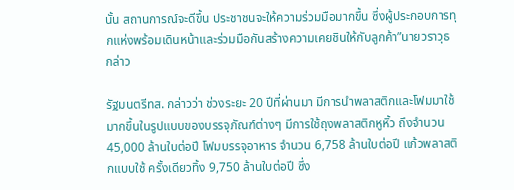นั้น สถานการณ์จะดีขึ้น ประชาชนจะให้ความร่วมมือมากขึ้น ซึ่งผู้ประกอบการทุกแห่งพร้อมเดินหน้าและร่วมมือกันสร้างความเคยชินให้กับลูกค้า”นายวราวุธ กล่าว

รัฐมนตรีทส. กล่าวว่า ช่วงระยะ 20 ปีที่ผ่านมา มีการนำพลาสติกและโฟมมาใช้มากขึ้นในรูปแบบของบรรจุภัณฑ์ต่างๆ มีการใช้ถุงพลาสติกหูหิ้ว ถึงจำนวน 45,000 ล้านใบต่อปี โฟมบรรจุอาหาร จำนวน 6,758 ล้านใบต่อปี แก้วพลาสติกแบบใช้ ครั้งเดียวทิ้ง 9,750 ล้านใบต่อปี ซึ่ง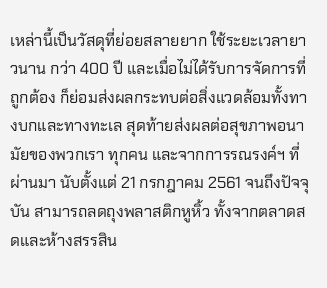เหล่านี้เป็นวัสดุที่ย่อยสลายยาก ใช้ระยะเวลายาวนาน กว่า 400 ปี และเมื่อไม่ได้รับการจัดการที่ถูกต้อง ก็ย่อมส่งผลกระทบต่อสิ่งแวดล้อมทั้งทางบกและทางทะเล สุดท้ายส่งผลต่อสุขภาพอนามัยของพวกเรา ทุกคน และจากการรณรงค์ฯ ที่ผ่านมา นับตั้งแต่ 21 กรกฎาคม 2561 จนถึงปัจจุบัน สามารถลดถุงพลาสติกหูหิ้ว ทั้งจากตลาดสดและห้างสรรสิน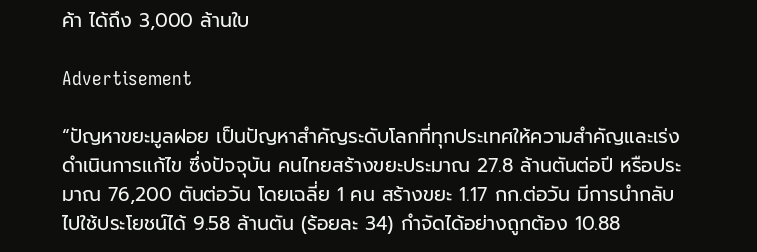ค้า ได้ถึง 3,000 ล้านใบ

Advertisement

“ปัญหาขยะมูลฝอย เป็นปัญหาสำคัญระดับโลกที่ทุกประเทศให้ความสำคัญและเร่งดำเนินการแก้ไข ซึ่งปัจจุบัน คนไทยสร้างขยะประมาณ 27.8 ล้านตันต่อปี หรือประมาณ 76,200 ตันต่อวัน โดยเฉลี่ย 1 คน สร้างขยะ 1.17 กก.ต่อวัน มีการนำกลับไปใช้ประโยชน์ได้ 9.58 ล้านตัน (ร้อยละ 34) กำจัดได้อย่างถูกต้อง 10.88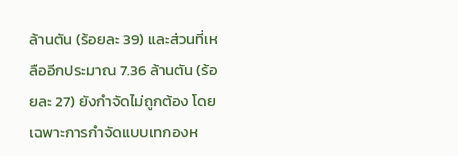ล้านตัน (ร้อยละ 39) และส่วนที่เหลืออีกประมาณ 7.36 ล้านตัน (ร้อยละ 27) ยังกำจัดไม่ถูกต้อง โดยเฉพาะการกำจัดแบบเทกองห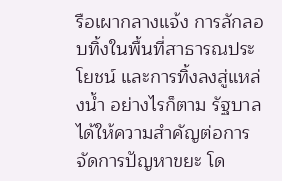รือเผากลางแจ้ง การลักลอบทิ้งในพื้นที่สาธารณประโยชน์ และการทิ้งลงสู่แหล่งน้ำ อย่างไรก็ตาม รัฐบาล ได้ให้ความสำคัญต่อการจัดการปัญหาขยะ โด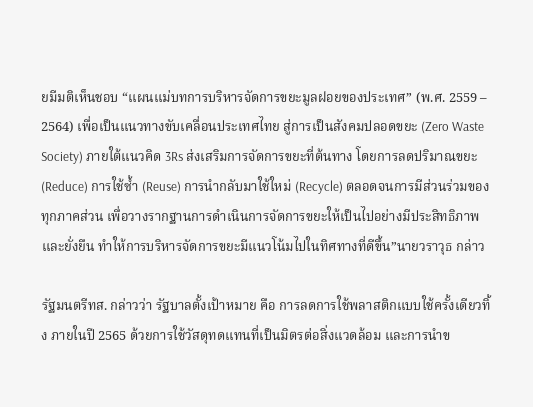ยมีมติเห็นชอบ “แผนแม่บทการบริหารจัดการขยะมูลฝอยของประเทศ” (พ.ศ. 2559 – 2564) เพื่อเป็นแนวทางขับเคลื่อนประเทศไทย สู่การเป็นสังคมปลอดขยะ (Zero Waste Society) ภายใต้แนวคิด 3Rs ส่งเสริมการจัดการขยะที่ต้นทาง โดยการลดปริมาณขยะ (Reduce) การใช้ซ้ำ (Reuse) การนำกลับมาใช้ใหม่ (Recycle) ตลอดจนการมีส่วนร่วมของทุกภาคส่วน เพื่อวางรากฐานการดำเนินการจัดการขยะให้เป็นไปอย่างมีประสิทธิภาพและยั่งยืน ทำให้การบริหารจัดการขยะมีแนวโน้มไปในทิศทางที่ดีขึ้น”นายวราวุธ กล่าว

รัฐมนตรีทส. กล่าวว่า รัฐบาลตั้งเป้าหมาย คือ การลดการใช้พลาสติกแบบใช้ครั้งเดียวทิ้ง ภายในปี 2565 ด้วยการใช้วัสดุทดแทนที่เป็นมิตรต่อสิ่งแวดล้อม และการนำข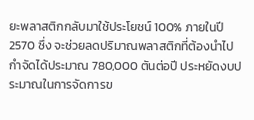ยะพลาสติกกลับมาใช้ประโยชน์ 100% ภายในปี 2570 ซึ่ง จะช่วยลดปริมาณพลาสติกที่ต้องนำไปกำจัดได้ประมาณ 780,000 ตันต่อปี ประหยัดงบประมาณในการจัดการข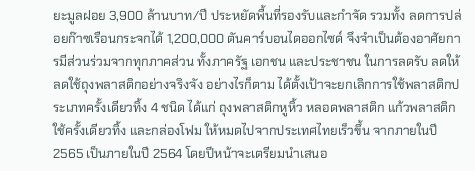ยะมูลฝอย 3,900 ล้านบาท/ปี ประหยัดพื้นที่รองรับและกำจัด รวมทั้ง ลดการปล่อยก๊าซเรือนกระจกได้ 1,200,000 ตันคาร์บอนไดออกไซด์ จึงจำเป็นต้องอาศัยการมีส่วนร่วมจากทุกภาคส่วน ทั้งภาครัฐ เอกชน และประชาชน ในการลดรับ ลดให้ ลดใช้ถุงพลาสติกอย่างจริงจัง อย่างไรก็ตาม ได้ตั้งเป้าจะยกเลิกการใช้พลาสติกประเภทครั้งเดียวทิ้ง 4 ชนิด ได้แก่ ถุงพลาสติกหูหิ้ว หลอดพลาสติก แก้วพลาสติกใช้ครั้งเดียวทิ้ง และกล่องโฟม ให้หมดไปจากประเทศไทยเร็วขึ้น จากภายในปี 2565 เป็นภายในปี 2564 โดยปีหน้าจะเตรียมนำเสนอ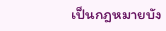เป็นกฎหมายบัง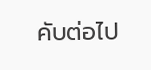คับต่อไป